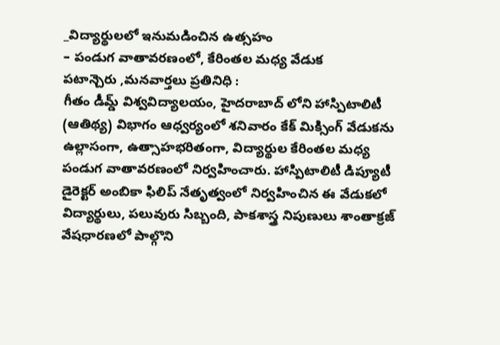_విద్యార్థులలో ఇనుమడించిన ఉత్సహం
– పండుగ వాతావరణంలో, కేరింతల మధ్య వేడుక
పటాన్చెరు ,మనవార్తలు ప్రతినిధి :
గీతం డీమ్డ్ విశ్వవిద్యాలయం, హైదరాబాద్ లోని హాస్పిటాలిటీ (ఆతిథ్య) విభాగం ఆధ్వర్యంలో శనివారం కేక్ మిక్సింగ్ వేడుకను ఉల్లాసంగా, ఉత్సాహభరితంగా, విద్యార్థుల కేరింతల మధ్య పండుగ వాతావరణంలో నిర్వహించారు. హాస్పిటాలిటీ డిప్యూటీ డైరెక్టర్ అంబికా ఫిలిప్ నేతృత్వంలో నిర్వహించిన ఈ వేడుకలో విద్యార్థులు, పలువురు సిబ్బంది, పాకశాస్త్ర నిపుణులు శాంతాక్రజ్ వేషధారణలో పాల్గొని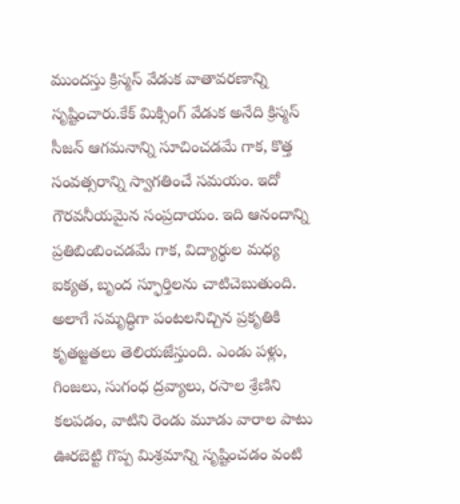ముందస్తు క్రిస్మస్ వేడుక వాతావరణాన్ని సృష్టించారు.కేక్ మిక్సింగ్ వేడుక అనేది క్రిస్మస్ సీజన్ ఆగమనాన్ని సూచించడమే గాక, కొత్త సంవత్సరాన్ని స్వాగతించే సమయం. ఇదో గౌరవనీయమైన సంప్రదాయం. ఇది ఆనందాన్ని ప్రతిబింబించడమే గాక, విద్యార్థుల మధ్య ఐక్యత, బృంద స్ఫూర్తిలను చాటిచెబుతుంది. అలాగే సమృద్ధిగా పంటలనిచ్చిన ప్రకృతికి కృతజ్జతలు తెలియజేస్తుంది. ఎండు పళ్లు, గింజలు, సుగంధ ద్రవ్యాలు, రసాల శ్రేణిని కలపడం, వాటిని రెండు మూడు వారాల పాటు ఊరబెట్టి గొప్ప మిశ్రమాన్ని సృష్టించడం వంటి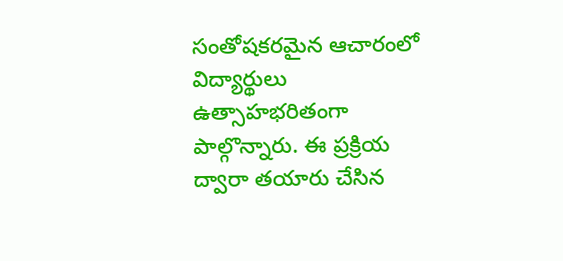సంతోషకరమైన ఆచారంలో విద్యార్థులు ఉత్సాహభరితంగా పాల్గొన్నారు. ఈ ప్రక్రియ ద్వారా తయారు చేసిన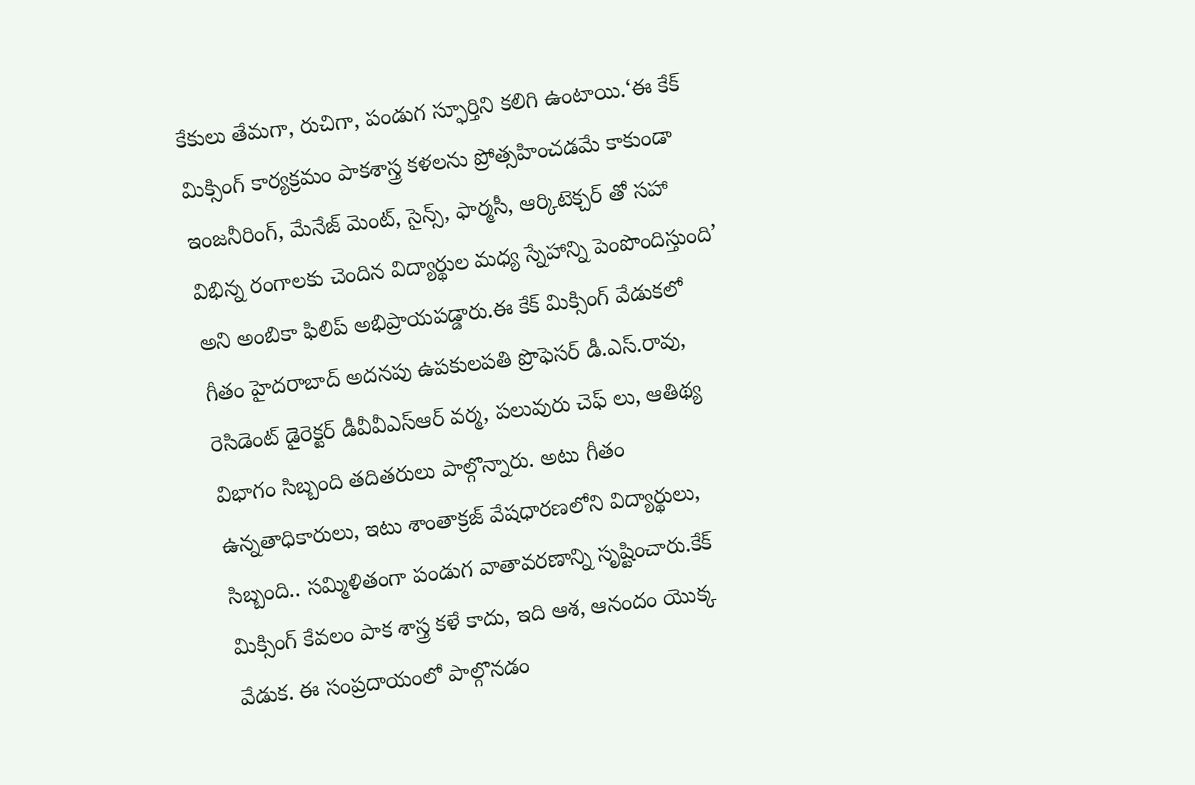కేకులు తేమగా, రుచిగా, పండుగ స్ఫూర్తిని కలిగి ఉంటాయి.‘ఈ కేక్ మిక్సింగ్ కార్యక్రమం పాకశాస్త్ర కళలను ప్రోత్సహించడమే కాకుండా ఇంజనీరింగ్, మేనేజ్ మెంట్, సైన్స్, ఫార్మసీ, ఆర్కిటెక్చర్ తో సహా విభిన్న రంగాలకు చెందిన విద్యార్థుల మధ్య స్నేహాన్ని పెంపొందిస్తుంది’ అని అంబికా ఫిలిప్ అభిప్రాయపడ్డారు.ఈ కేక్ మిక్సింగ్ వేడుకలో గీతం హైదరాబాద్ అదనపు ఉపకులపతి ప్రొఫెసర్ డీ.ఎస్.రావు, రెసిడెంట్ డైరెక్టర్ డీవీవీఎస్ఆర్ వర్మ, పలువురు చెఫ్ లు, ఆతిథ్య విభాగం సిబ్బంది తదితరులు పాల్గొన్నారు. అటు గీతం ఉన్నతాధికారులు, ఇటు శాంతాక్రజ్ వేషధారణలోని విద్యార్థులు, సిబ్బంది.. సమ్మిళితంగా పండుగ వాతావరణాన్ని సృష్టించారు.కేక్ మిక్సింగ్ కేవలం పాక శాస్త్ర కళే కాదు, ఇది ఆశ, ఆనందం యొక్క వేడుక. ఈ సంప్రదాయంలో పాల్గొనడం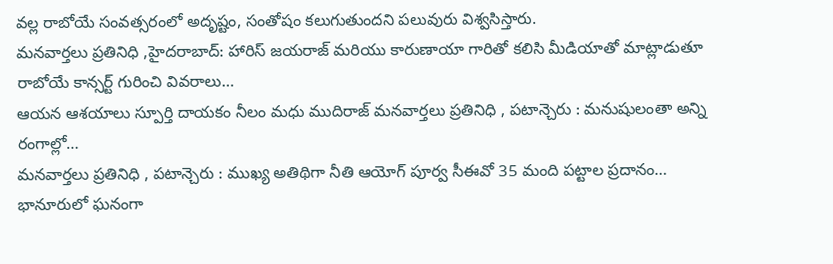వల్ల రాబోయే సంవత్సరంలో అదృష్టం, సంతోషం కలుగుతుందని పలువురు విశ్వసిస్తారు.
మనవార్తలు ప్రతినిధి ,హైదరాబాద్: హారిస్ జయరాజ్ మరియు కారుణాయా గారితో కలిసి మీడియాతో మాట్లాడుతూ రాబోయే కాన్సర్ట్ గురించి వివరాలు…
ఆయన ఆశయాలు స్పూర్తి దాయకం నీలం మధు ముదిరాజ్ మనవార్తలు ప్రతినిధి , పటాన్చెరు : మనుషులంతా అన్ని రంగాల్లో…
మనవార్తలు ప్రతినిధి , పటాన్చెరు : ముఖ్య అతిథిగా నీతి ఆయోగ్ పూర్వ సీఈవో 35 మంది పట్టాల ప్రదానం…
భానూరులో ఘనంగా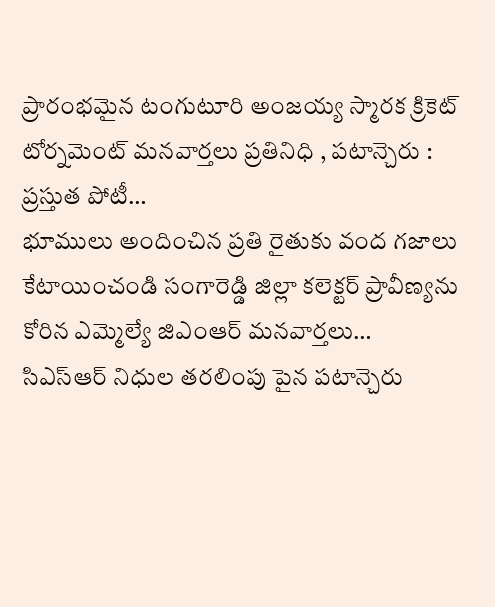ప్రారంభమైన టంగుటూరి అంజయ్య స్మారక క్రికెట్ టోర్నమెంట్ మనవార్తలు ప్రతినిధి , పటాన్చెరు : ప్రస్తుత పోటీ…
భూములు అందించిన ప్రతి రైతుకు వంద గజాలు కేటాయించండి సంగారెడ్డి జిల్లా కలెక్టర్ ప్రావీణ్యను కోరిన ఎమ్మెల్యే జిఎంఆర్ మనవార్తలు…
సిఎస్ఆర్ నిధుల తరలింపు పైన పటాన్చెరు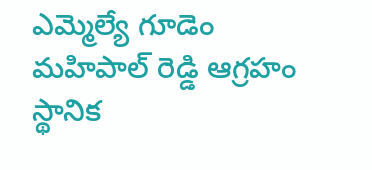ఎమ్మెల్యే గూడెం మహిపాల్ రెడ్డి ఆగ్రహం స్థానిక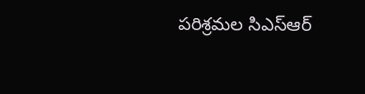పరిశ్రమల సిఎస్ఆర్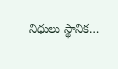నిధులు స్థానిక…